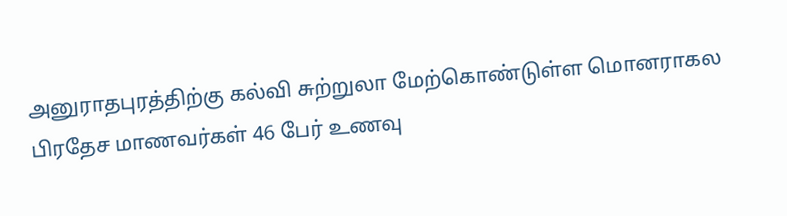அனுராதபுரத்திற்கு கல்வி சுற்றுலா மேற்கொண்டுள்ள மொனராகல பிரதேச மாணவர்கள் 46 பேர் உணவு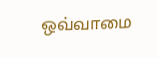ஒவ்வாமை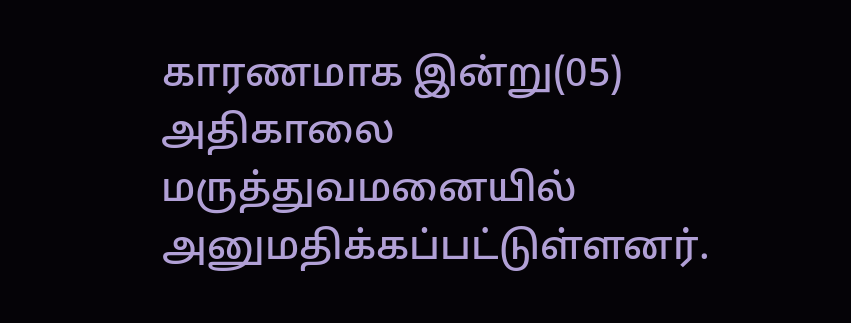காரணமாக இன்று(05) அதிகாலை மருத்துவமனையில் அனுமதிக்கப்பட்டுள்ளனர்.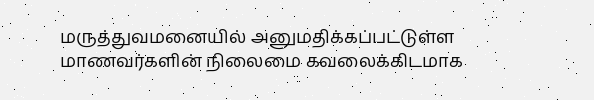மருத்துவமனையில் அனுமதிக்கப்பட்டுள்ள மாணவர்களின் நிலைமை கவலைக்கிடமாக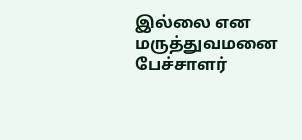இல்லை என மருத்துவமனை பேச்சாளர்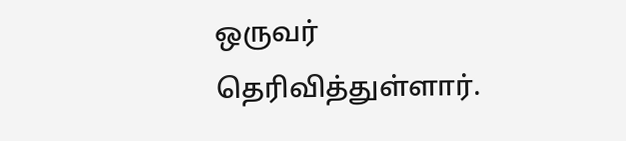ஒருவர் தெரிவித்துள்ளார்.